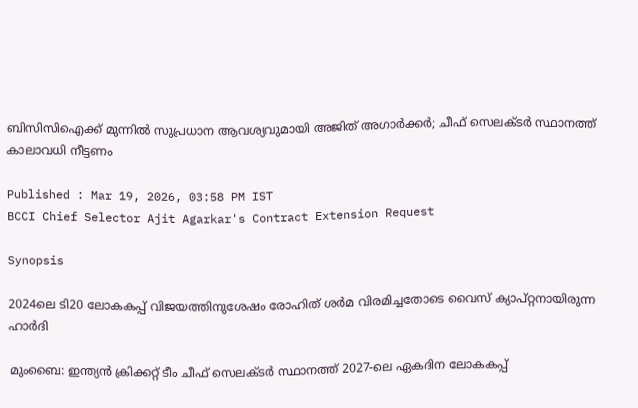ബിസിസിഐക്ക് മുന്നില്‍ സുപ്രധാന ആവശ്യവുമായി അജിത് അഗാർക്കർ; ചീഫ് സെലക്ടര്‍ സ്ഥാനത്ത് കാലാവധി നീട്ടണം

Published : Mar 19, 2026, 03:58 PM IST
BCCI Chief Selector Ajit Agarkar's Contract Extension Request

Synopsis

2024ലെ ടി20 ലോകകപ്പ് വിജയത്തിനുശേഷം രോഹിത് ശര്‍മ വിരമിച്ചതോടെ വൈസ് ക്യാപ്റ്റനായിരുന്ന ഹാർദി

മുംബൈ: ഇന്ത്യൻ ക്രിക്കറ്റ് ടീം ചീഫ് സെലക്ടർ സ്ഥാനത്ത് 2027-ലെ ഏകദിന ലോകകപ്പ്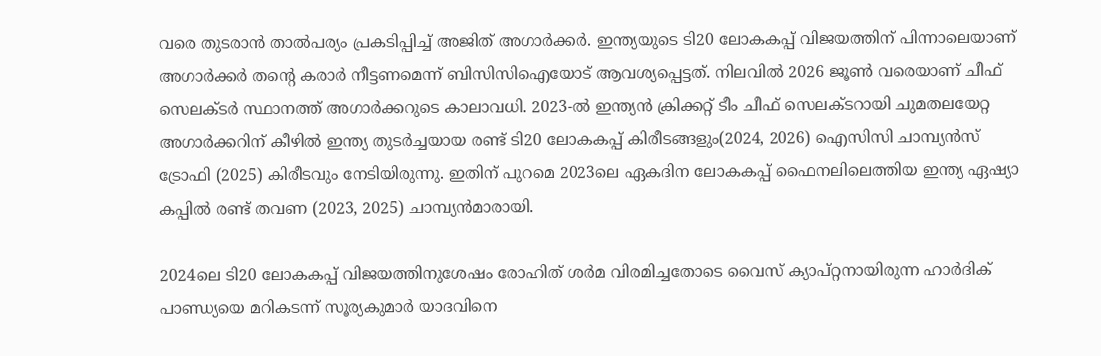വരെ തുടരാൻ താൽപര്യം പ്രകടിപ്പിച്ച് അജിത് അഗാർക്കർ. ഇന്ത്യയുടെ ടി20 ലോകകപ്പ് വിജയത്തിന് പിന്നാലെയാണ് അഗാർക്കർ തന്‍റെ കരാർ നീട്ടണമെന്ന് ബിസിസിഐയോട് ആവശ്യപ്പെട്ടത്. നിലവിൽ 2026 ജൂൺ വരെയാണ് ചീഫ് സെലക്ടര്‍ സ്ഥാനത്ത് അഗാര്‍ക്കറുടെ കാലാവധി. 2023-ൽ ഇന്ത്യൻ ക്രിക്കറ്റ് ടീം ചീഫ് സെലക്ടറായി ചുമതലയേറ്റ അഗാർക്കറിന് കീഴിൽ ഇന്ത്യ തുടർച്ചയായ രണ്ട് ടി20 ലോകകപ്പ് കിരീടങ്ങളും(2024, 2026) ഐസിസി ചാമ്പ്യൻസ് ട്രോഫി (2025) കിരീടവും നേടിയിരുന്നു. ഇതിന് പുറമെ 2023ലെ ഏകദിന ലോകകപ്പ് ഫൈനലിലെത്തിയ ഇന്ത്യ ഏഷ്യാ കപ്പില്‍ രണ്ട് തവണ (2023, 2025) ചാമ്പ്യൻമാരായി.

2024ലെ ടി20 ലോകകപ്പ് വിജയത്തിനുശേഷം രോഹിത് ശര്‍മ വിരമിച്ചതോടെ വൈസ് ക്യാപ്റ്റനായിരുന്ന ഹാർദിക് പാണ്ഡ്യയെ മറികടന്ന് സൂര്യകുമാർ യാദവിനെ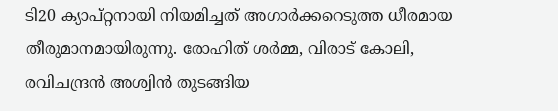ടി20 ക്യാപ്റ്റനായി നിയമിച്ചത് അഗാർക്കറെടുത്ത ധീരമായ തീരുമാനമായിരുന്നു. രോഹിത് ശർമ്മ, വിരാട് കോലി, രവിചന്ദ്രൻ അശ്വിൻ തുടങ്ങിയ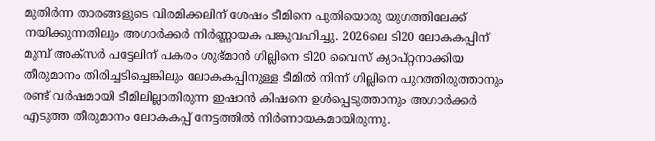മുതിർന്ന താരങ്ങളുടെ വിരമിക്കലിന് ശേഷം ടീമിനെ പുതിയൊരു യുഗത്തിലേക്ക് നയിക്കുന്നതിലും അഗാർക്കർ നിർണ്ണായക പങ്കുവഹിച്ചു. 2026ലെ ടി20 ലോകകപ്പിന് മുമ്പ് അക്സര്‍ പട്ടേലിന് പകരം ശുഭ്മാന്‍ ഗില്ലിനെ ടി20 വൈസ് ക്യാപ്റ്റനാക്കിയ തീരുമാനം തിരിച്ചടിച്ചെങ്കിലും ലോകകപ്പിനുള്ള ടീമില്‍ നിന്ന് ഗില്ലിനെ പുറത്തിരുത്താനും രണ്ട് വര്‍ഷമായി ടീമിലില്ലാതിരുന്ന ഇഷാൻ കിഷനെ ഉൾപ്പെടുത്താനും അഗാര്‍ക്കര്‍ എടുത്ത തീരുമാനം ലോകകപ്പ് നേട്ടത്തില്‍ നിര്‍ണായകമായിരുന്നു.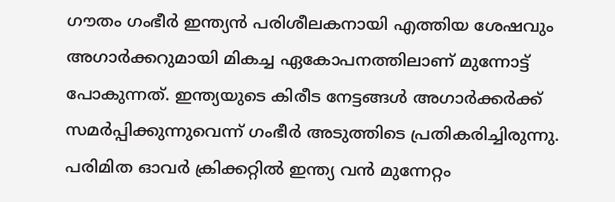ഗൗതം ഗംഭീർ ഇന്ത്യൻ പരിശീലകനായി എത്തിയ ശേഷവും അഗാർക്കറുമായി മികച്ച ഏകോപനത്തിലാണ് മുന്നോട്ട് പോകുന്നത്. ഇന്ത്യയുടെ കിരീട നേട്ടങ്ങൾ അഗാർക്കർക്ക് സമർപ്പിക്കുന്നുവെന്ന് ഗംഭീർ അടുത്തിടെ പ്രതികരിച്ചിരുന്നു. പരിമിത ഓവർ ക്രിക്കറ്റിൽ ഇന്ത്യ വൻ മുന്നേറ്റം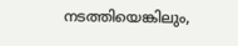നടത്തിയെങ്കിലും,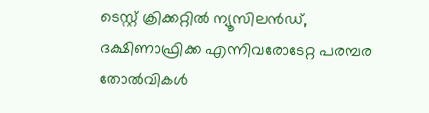ടെസ്റ്റ് ക്രിക്കറ്റിൽ ന്യൂസിലൻഡ്, ദക്ഷിണാഫ്രിക്ക എന്നിവരോടേറ്റ പരമ്പര തോൽവികൾ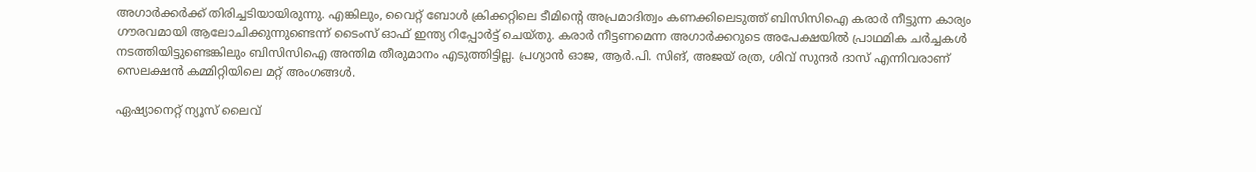അഗാർക്കർക്ക് തിരിച്ചടിയായിരുന്നു. എങ്കിലും, വൈറ്റ് ബോൾ ക്രിക്കറ്റിലെ ടീമിന്‍റെ അപ്രമാദിത്വം കണക്കിലെടുത്ത് ബിസിസിഐ കരാർ നീട്ടുന്ന കാര്യം ഗൗരവമായി ആലോചിക്കുന്നുണ്ടെന്ന് ടൈംസ് ഓഫ് ഇന്ത്യ റിപ്പോര്‍ട്ട് ചെയ്തു. കരാര്‍ നീട്ടണമെന്ന അഗാർക്കറുടെ അപേക്ഷയിൽ പ്രാഥമിക ചർച്ചകൾ നടത്തിയിട്ടുണ്ടെങ്കിലും ബിസിസിഐ അന്തിമ തീരുമാനം എടുത്തിട്ടില്ല. പ്രഗ്യാൻ ഓജ, ആർ.പി. സിങ്, അജയ് രത്ര, ശിവ് സുന്ദർ ദാസ് എന്നിവരാണ് സെലക്ഷൻ കമ്മിറ്റിയിലെ മറ്റ് അംഗങ്ങൾ.

ഏഷ്യാനെറ്റ് ന്യൂസ് ലൈവ്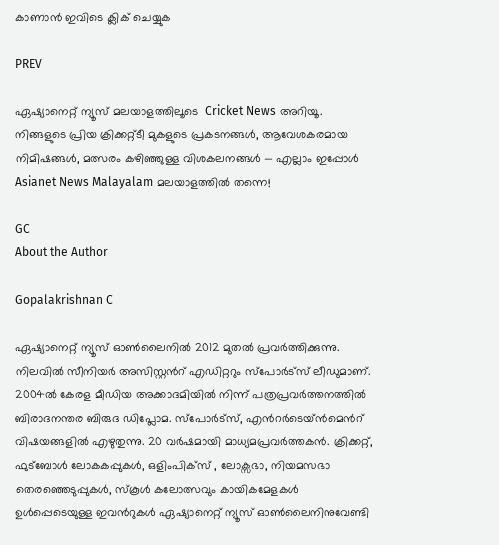കാണാന്‍ ഇവിടെ ക്ലിക് ചെയ്യുക

PREV

ഏഷ്യാനെറ്റ് ന്യൂസ് മലയാളത്തിലൂടെ  Cricket News അറിയൂ.  നിങ്ങളുടെ പ്രിയ ക്രിക്കറ്റ്ടീ മുകളുടെ പ്രകടനങ്ങൾ, ആവേശകരമായ നിമിഷങ്ങൾ, മത്സരം കഴിഞ്ഞുള്ള വിശകലനങ്ങൾ — എല്ലാം ഇപ്പോൾ Asianet News Malayalam മലയാളത്തിൽ തന്നെ!

GC
About the Author

Gopalakrishnan C

ഏഷ്യാനെറ്റ് ന്യൂസ് ഓണ്‍ലൈനില്‍ 2012 മുതല്‍ പ്രവര്‍ത്തിക്കുന്നു. നിലവില്‍ സീനിയര്‍ അസിസ്റ്റന്‍റ് എഡിറ്ററും സ്പോർട്സ് ലീഡുമാണ്. 2004ൽ കേരള മീഡിയ അക്കാദമിയില്‍ നിന്ന് പത്രപ്രവര്‍ത്തനത്തില്‍ ബിരാദനന്തര ബിരുദ ഡിപ്ലോമ. സ്പോര്‍ട്സ്, എന്‍റര്‍ടെയ്ൻമെന്‍റ് വിഷയങ്ങളില്‍ എഴുതുന്നു. 20 വര്‍ഷമായി മാധ്യമപ്രവര്‍ത്തകൻ. ക്രിക്കറ്റ്, ഫുട്ബോള്‍ ലോകകപ്പുകൾ, ഒളിംപിക്സ് , ലോക്സഭാ, നിയമസഭാ തെരഞ്ഞെടുപ്പുകള്‍, സ്കൂള്‍ കലോത്സവും കായികമേളകള്‍ ഉള്‍പ്പെടെയുള്ള ഇവന്‍റുകള്‍ ഏഷ്യാനെറ്റ് ന്യൂസ് ഓണ്‍ലൈനിനുവേണ്ടി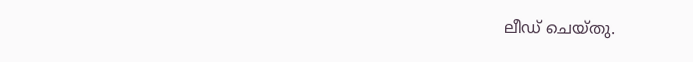ലീഡ് ചെയ്തു.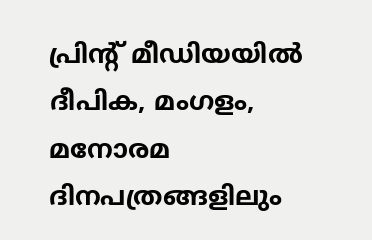പ്രിന്‍റ് മീഡിയയില്‍ ദീപിക, മംഗളം, മനോരമ ദിനപത്രങ്ങളിലും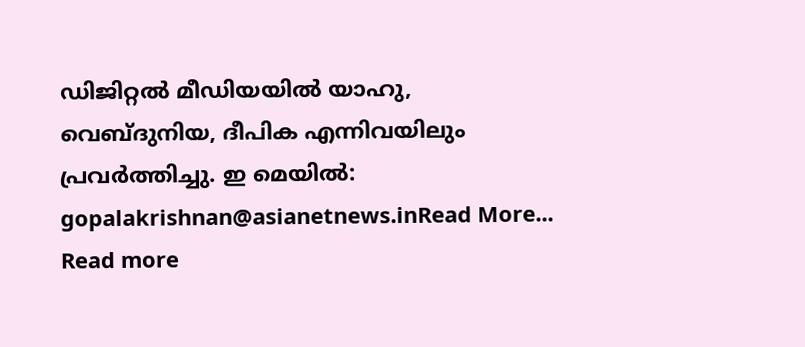ഡിജിറ്റൽ മീഡിയയില്‍ യാഹു, വെബ്ദുനിയ, ദീപിക എന്നിവയിലും പ്രവര്‍ത്തിച്ചു. ഇ മെയില്‍: gopalakrishnan@asianetnews.inRead More...
Read more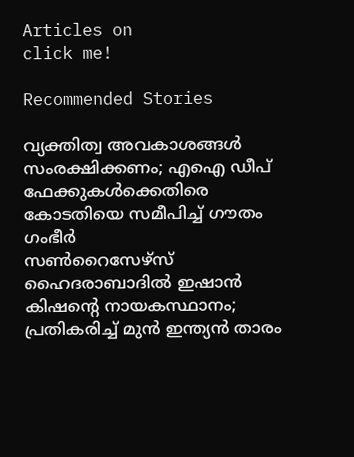Articles on
click me!

Recommended Stories

വ്യക്തിത്വ അവകാശങ്ങള്‍ സംരക്ഷിക്കണം; എഐ ഡീപ് ഫേക്കുകള്‍ക്കെതിരെ കോടതിയെ സമീപിച്ച് ഗൗതം ഗംഭീര്‍
സണ്‍റൈസേഴ്‌സ് ഹൈദരാബാദില്‍ ഇഷാന്‍ കിഷന്റെ നായകസ്ഥാനം; പ്രതികരിച്ച് മുന്‍ ഇന്ത്യന്‍ താരം